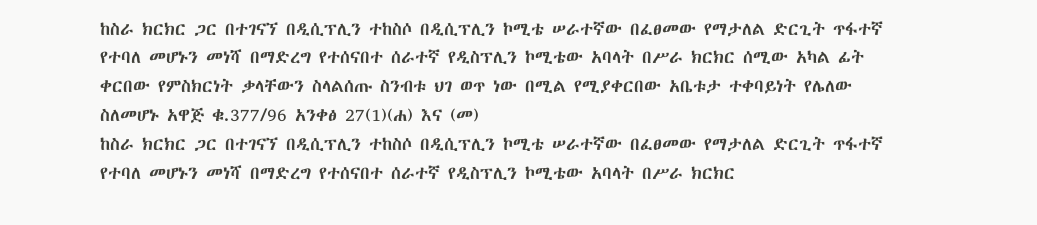ከስራ ክርክር ጋር በተገናኘ በዲሲፕሊን ተከስሶ በዲሲፕሊን ኮሚቴ ሠራተኛው በፈፀመው የማታለል ድርጊት ጥፋተኛ የተባለ መሆኑን መነሻ በማድረግ የተሰናበተ ሰራተኛ የዲስፕሊን ኮሚቴው አባላት በሥራ ክርክር ሰሚው አካል ፊት ቀርበው የምስክርነት ቃላቸውን ስላልሰጡ ስንብቱ ህገ ወጥ ነው በሚል የሚያቀርበው አቤቱታ ተቀባይነት የሌለው ስለመሆኑ አዋጅ ቁ.377/96 አንቀፅ 27(1)(ሐ) እና (መ)
ከስራ ክርክር ጋር በተገናኘ በዲሲፕሊን ተከስሶ በዲሲፕሊን ኮሚቴ ሠራተኛው በፈፀመው የማታለል ድርጊት ጥፋተኛ የተባለ መሆኑን መነሻ በማድረግ የተሰናበተ ሰራተኛ የዲስፕሊን ኮሚቴው አባላት በሥራ ክርክር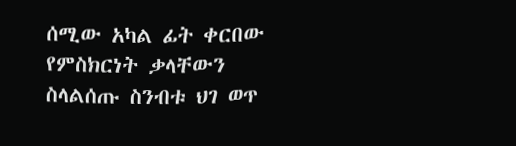ሰሚው አካል ፊት ቀርበው የምስክርነት ቃላቸውን ስላልሰጡ ስንብቱ ህገ ወጥ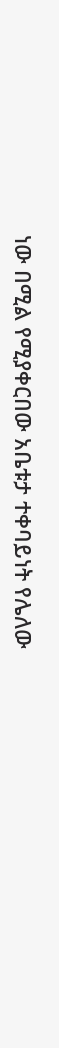ነው በሚል የሚያቀርበው አቤቱታ ተቀባይነት የሌለው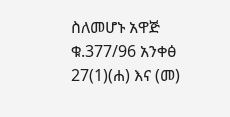ስለመሆኑ አዋጅ ቁ.377/96 አንቀፅ 27(1)(ሐ) እና (መ)